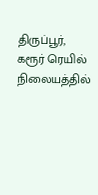திருப்பூர்,
கரூர் ரெயில் நிலையத்தில்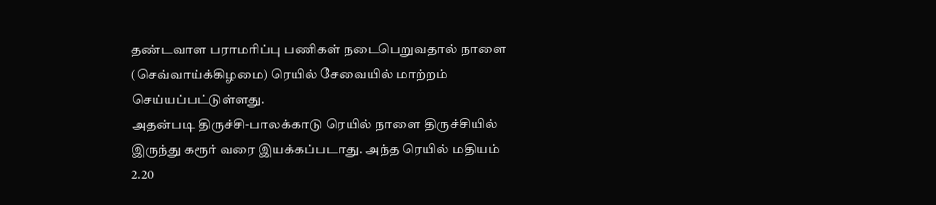தண்டவாள பராமரிப்பு பணிகள் நடைபெறுவதால் நாளை (செவ்வாய்க்கிழமை) ரெயில் சேவையில் மாற்றம் செய்யப்பட்டுள்ளது.
அதன்படி திருச்சி-பாலக்காடு ரெயில் நாளை திருச்சியில் இருந்து கரூர் வரை இயக்கப்படாது. அந்த ரெயில் மதியம் 2.20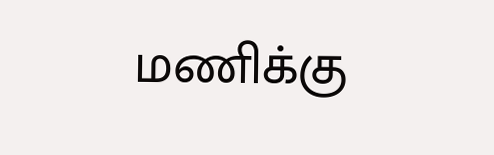மணிக்கு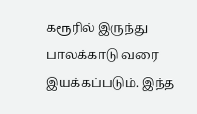கரூரில் இருந்து பாலக்காடு வரை இயக்கப்படும். இந்த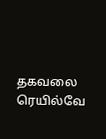தகவலை ரெயில்வே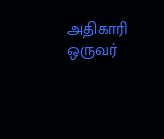அதிகாரி ஒருவர்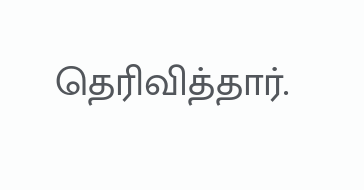தெரிவித்தார்.